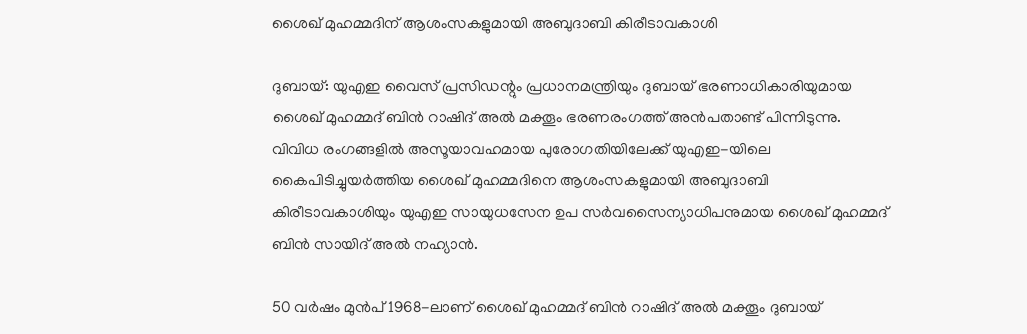ശൈഖ് മുഹമ്മദിന് ആശംസകളുമായി അബുദാബി കിരീടാവകാശി

ദുബായ്: യുഎഇ വൈസ് പ്രസിഡന്റും പ്രധാനമന്ത്രിയും ദുബായ് ഭരണാധികാരിയുമായ ശൈഖ് മുഹമ്മദ് ബിന്‍ റാഷിദ് അല്‍ മക്തൂം ഭരണരംഗത്ത് അന്‍പതാണ്ട് പിന്നിടുന്നു. വിവിധ രംഗങ്ങളില്‍ അസൂയാവഹമായ പുരോഗതിയിലേക്ക് യുഎഇ-യിലെ കൈപിടിച്ചുയര്‍ത്തിയ ശൈഖ് മുഹമ്മദിനെ ആശംസകളുമായി അബുദാബി കിരീടാവകാശിയും യുഎഇ സായുധസേന ഉപ സര്‍വസൈന്യാധിപനുമായ ശൈഖ് മുഹമ്മദ് ബിന്‍ സായിദ് അല്‍ നഹ്യാന്‍.

50 വര്‍ഷം മുന്‍പ് 1968-ലാണ് ശൈഖ് മുഹമ്മദ് ബിന്‍ റാഷിദ് അല്‍ മക്തൂം ദുബായ്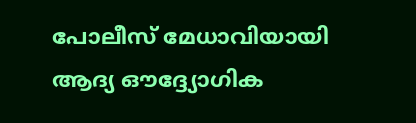പോലീസ് മേധാവിയായി ആദ്യ ഔദ്ദ്യോഗിക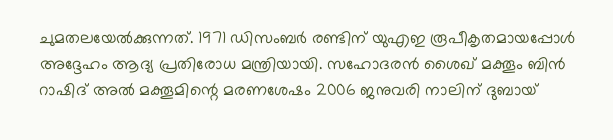ചുമതലയേല്‍ക്കുന്നത്. 1971 ഡിസംബര്‍ രണ്ടിന് യുഎഇ രൂപീകൃതമായപ്പോള്‍ അദ്ദേഹം ആദ്യ പ്രതിരോധ മന്ത്രിയായി. സഹോദരന്‍ ശൈഖ് മക്തൂം ബിന്‍ റാഷിദ് അല്‍ മക്തൂമിന്റെ മരണശേഷം 2006 ജനുവരി നാലിന് ദുബായ്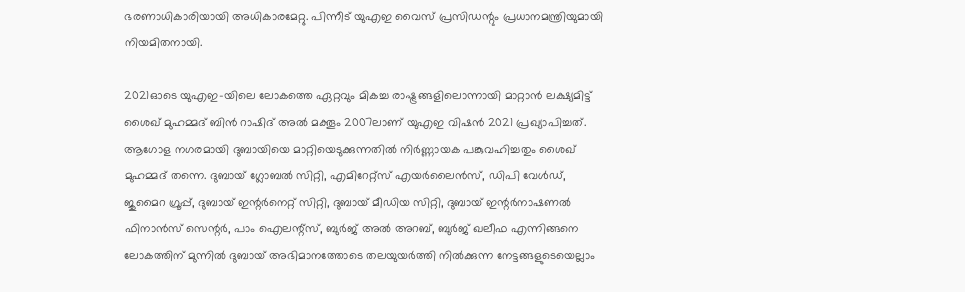ഭരണാധികാരിയായി അധികാരമേറ്റു. പിന്നീട് യുഎഇ വൈസ് പ്രസിഡന്റും പ്രധാനമന്ത്രിയുമായി നിയമിതനായി.

2021ഓടെ യുഎഇ-യിലെ ലോകത്തെ ഏറ്റവും മികച്ച രാഷ്ട്രങ്ങളിലൊന്നായി മാറ്റാന്‍ ലക്ഷ്യമിട്ട് ശൈഖ് മുഹമ്മദ് ബിന്‍ റാഷിദ് അല്‍ മക്തൂം 2007ലാണ് യുഎഇ വിഷന്‍ 2021 പ്രഖ്യാപിച്ചത്. ആഗോള നഗരമായി ദുബായിയെ മാറ്റിയെടുക്കുന്നതില്‍ നിര്‍ണ്ണായക പങ്കുവഹിച്ചതും ശൈഖ് മുഹമ്മദ് തന്നെ. ദുബായ് ഗ്ലോബല്‍ സിറ്റി, എമിറേറ്റ്സ് എയര്‍ലൈന്‍സ്, ഡിപി വേള്‍ഡ്, ജുമൈറ ഗ്രൂപ്പ്, ദുബായ് ഇന്റര്‍നെറ്റ് സിറ്റി, ദുബായ് മീഡിയ സിറ്റി, ദുബായ് ഇന്റര്‍നാഷണല്‍ ഫിനാന്‍സ് സെന്റര്‍, പാം ഐലന്റ്സ്, ബുര്‍ജ് അല്‍ അറബ്, ബുര്‍ജ് ഖലീഫ എന്നിങ്ങനെ ലോകത്തിന് മുന്നില്‍ ദുബായ് അഭിമാനത്തോടെ തലയുയര്‍ത്തി നില്‍ക്കുന്ന നേട്ടങ്ങളുടെയെല്ലാം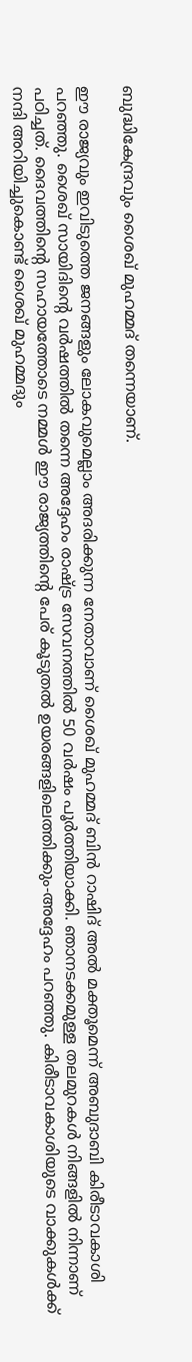ബുദ്ധികേന്ദ്രവും ശൈഖ് മുഹമ്മദ് തന്നെയാണ്.

ഈ രാജ്യവും ഇവിടുത്തെ ജനങ്ങളും ലോകവുമെല്ലാം അദരിക്കുന്ന നേതാവാണ് ശൈഖ് മുഹമ്മദ് ബിന്‍ റാഷിദ് അല്‍ മക്തൂമെന്ന് അബുദാബി കിരീടാവകാശി പറഞ്ഞു. ശൈഖ് സായിദിന്റെ വര്‍ഷത്തില്‍ തന്നെ അദ്ദേഹം രാഷ്ട്ര സേവനത്തില്‍ 50 വര്‍ഷം പൂര്‍ത്തിയാക്കി. ഞാനടക്കമുള്ള തലമുറകള്‍ നിങ്ങളില്‍ നിന്നാണ് പഠിച്ചത്. ദൈവത്തിന്റെ സഹായത്തോടെ നമ്മള്‍ ഈ രാജ്യത്തിന്റെ പേര് കൂടുതല്‍ ഉയരങ്ങളിലെത്തിക്കും-അദ്ദേഹം പറഞ്ഞു. കിരീടാവകാശിയുടെ വാക്കുകള്‍ക്ക് നന്ദി അറിയിച്ചുകൊണ്ട് ശൈഖ് മുഹമ്മദും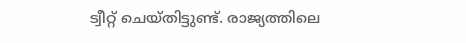ട്വീറ്റ് ചെയ്തിട്ടുണ്ട്. രാജ്യത്തിലെ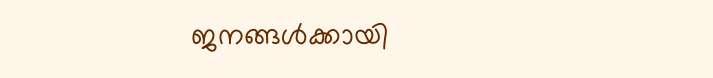ജനങ്ങള്‍ക്കായി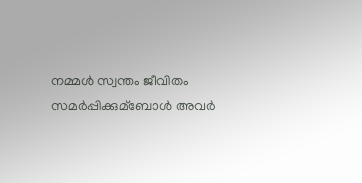നമ്മള്‍ സ്വന്തം ജീവിതം സമര്‍പ്പിക്കുമ്‌ബോള്‍ അവര്‍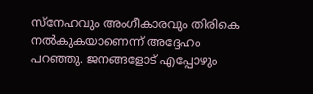സ്നേഹവും അംഗീകാരവും തിരികെ നല്‍കുകയാണെന്ന് അദ്ദേഹം പറഞ്ഞു. ജനങ്ങളോട് എപ്പോഴും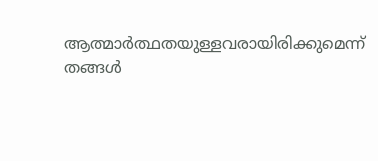ആത്മാര്‍ത്ഥതയുള്ളവരായിരിക്കുമെന്ന് തങ്ങള്‍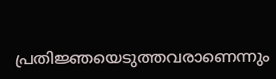പ്രതിജ്ഞയെടുത്തവരാണെന്നും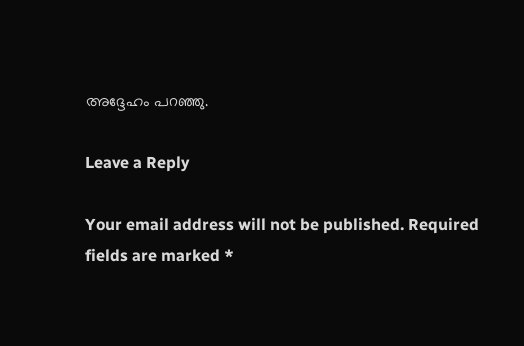അദ്ദേഹം പറഞ്ഞു.

Leave a Reply

Your email address will not be published. Required fields are marked *